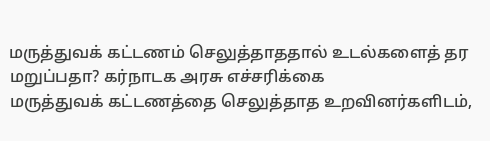மருத்துவக் கட்டணம் செலுத்தாததால் உடல்களைத் தர மறுப்பதா? கர்நாடக அரசு எச்சரிக்கை
மருத்துவக் கட்டணத்தை செலுத்தாத உறவினர்களிடம்,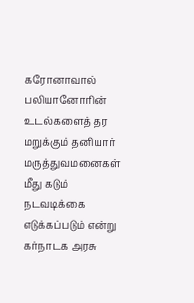கரோனாவால் பலியானோரின் உடல்களைத் தர மறுக்கும் தனியார் மருத்துவமனைகள் மீது கடும் நடவடிக்கை எடுக்கப்படும் என்று கர்நாடக அரசு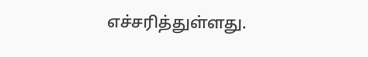எச்சரித்துள்ளது.